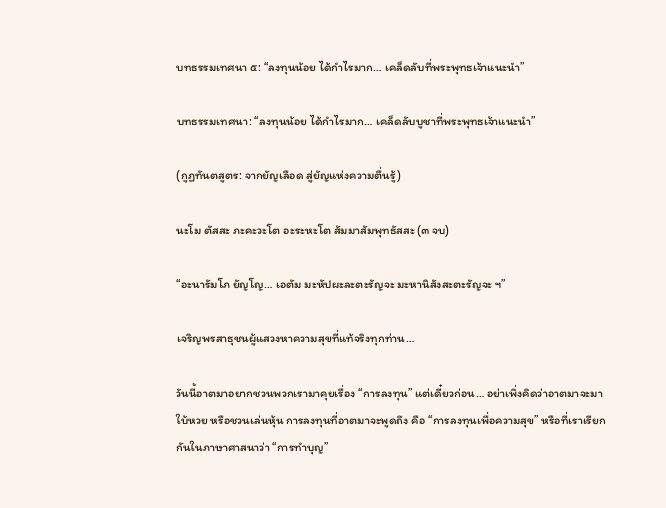บทธรรมเทศนา ๕: “ลงทุนน้อย ได้กำไรมาก… เคล็ดลับที่พระพุทธเจ้าแนะนำ”

บทธรรมเทศนา: “ลงทุนน้อย ได้กำไรมาก… เคล็ดลับบูชาที่พระพุทธเจ้าแนะนำ”

(กูฏทันตสูตร: จากยัญเลือด สู่ยัญแห่งความตื่นรู้)

นะโม ตัสสะ ภะคะวะโต อะระหะโต สัมมาสัมพุทธัสสะ (๓ จบ)

“อะนารัมโภ ยัญโญ… เอตัม มะหัปผะละตะรัญจะ มะหานิสังสะตะรัญจะ ฯ”

เจริญพรสาธุชนผู้แสวงหาความสุขที่แท้จริงทุกท่าน…

วันนี้อาตมาอยากชวนพวกเรามาคุยเรื่อง “การลงทุน” แต่เดี๋ยวก่อน… อย่าเพิ่งคิดว่าอาตมาจะมาใบ้หวย หรือชวนเล่นหุ้น การลงทุนที่อาตมาจะพูดถึง คือ “การลงทุนเพื่อความสุข” หรือที่เราเรียกกันในภาษาศาสนาว่า “การทำบุญ”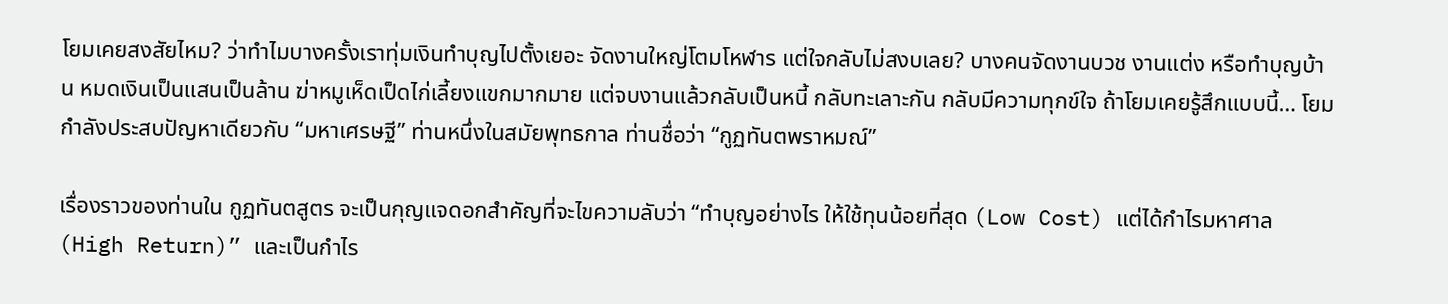โยมเคยสงสัยไหม? ว่าทำไมบางครั้งเราทุ่มเงินทำบุญไปตั้งเยอะ จัดงานใหญ่โตมโหฬาร แต่ใจกลับไม่สงบเลย? บางคนจัดงานบวช งานแต่ง หรือทำบุญบ้าน หมดเงินเป็นแสนเป็นล้าน ฆ่าหมูเห็ดเป็ดไก่เลี้ยงแขกมากมาย แต่จบงานแล้วกลับเป็นหนี้ กลับทะเลาะกัน กลับมีความทุกข์ใจ ถ้าโยมเคยรู้สึกแบบนี้… โยมกำลังประสบปัญหาเดียวกับ “มหาเศรษฐี” ท่านหนึ่งในสมัยพุทธกาล ท่านชื่อว่า “กูฏทันตพราหมณ์”

เรื่องราวของท่านใน กูฏทันตสูตร จะเป็นกุญแจดอกสำคัญที่จะไขความลับว่า “ทำบุญอย่างไร ให้ใช้ทุนน้อยที่สุด (Low Cost) แต่ได้กำไรมหาศาล (High Return)” และเป็นกำไร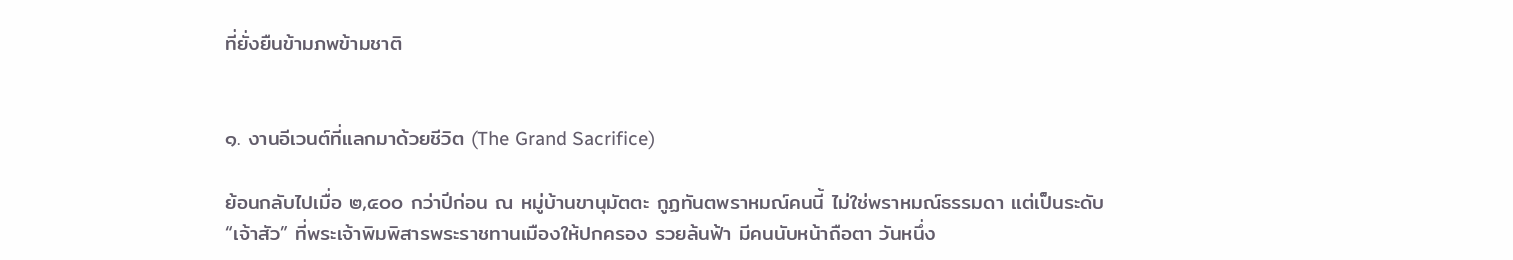ที่ยั่งยืนข้ามภพข้ามชาติ


๑. งานอีเวนต์ที่แลกมาด้วยชีวิต (The Grand Sacrifice)

ย้อนกลับไปเมื่อ ๒,๕๐๐ กว่าปีก่อน ณ หมู่บ้านขานุมัตตะ กูฏทันตพราหมณ์คนนี้ ไม่ใช่พราหมณ์ธรรมดา แต่เป็นระดับ “เจ้าสัว” ที่พระเจ้าพิมพิสารพระราชทานเมืองให้ปกครอง รวยล้นฟ้า มีคนนับหน้าถือตา วันหนึ่ง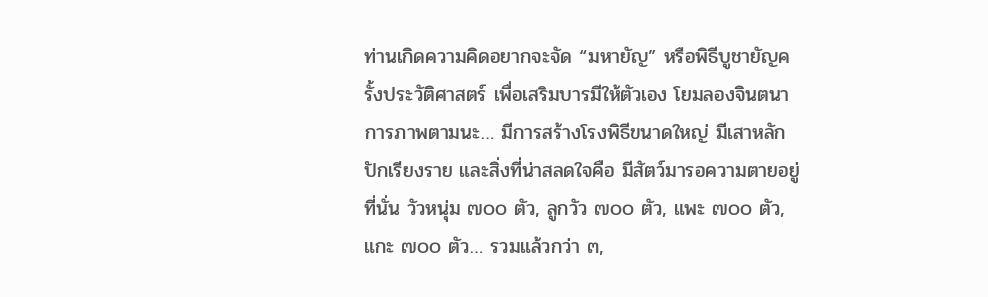ท่านเกิดความคิดอยากจะจัด “มหายัญ” หรือพิธีบูชายัญครั้งประวัติศาสตร์ เพื่อเสริมบารมีให้ตัวเอง โยมลองจินตนาการภาพตามนะ… มีการสร้างโรงพิธีขนาดใหญ่ มีเสาหลักปักเรียงราย และสิ่งที่น่าสลดใจคือ มีสัตว์มารอความตายอยู่ที่นั่น วัวหนุ่ม ๗๐๐ ตัว, ลูกวัว ๗๐๐ ตัว, แพะ ๗๐๐ ตัว, แกะ ๗๐๐ ตัว… รวมแล้วกว่า ๓,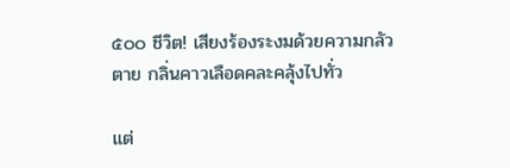๕๐๐ ชีวิต! เสียงร้องระงมด้วยความกลัวตาย กลิ่นคาวเลือดคละคลุ้งไปทั่ว

แต่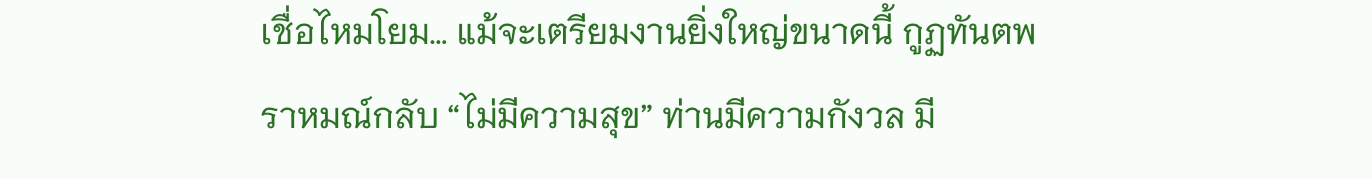เชื่อไหมโยม… แม้จะเตรียมงานยิ่งใหญ่ขนาดนี้ กูฏทันตพราหมณ์กลับ “ไม่มีความสุข” ท่านมีความกังวล มี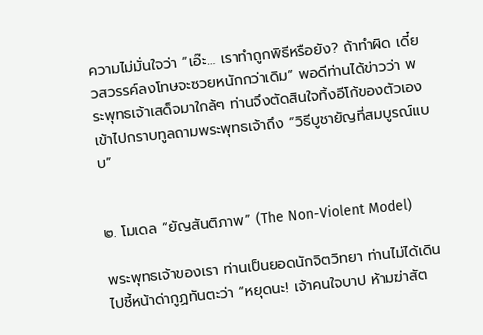ความไม่มั่นใจว่า “เอ๊ะ… เราทำถูกพิธีหรือยัง? ถ้าทำผิด เดี๋ยวสวรรค์ลงโทษจะซวยหนักกว่าเดิม” พอดีท่านได้ข่าวว่า พระพุทธเจ้าเสด็จมาใกล้ๆ ท่านจึงตัดสินใจทิ้งอีโก้ของตัวเอง เข้าไปกราบทูลถามพระพุทธเจ้าถึง “วิธีบูชายัญที่สมบูรณ์แบบ”


๒. โมเดล “ยัญสันติภาพ” (The Non-Violent Model)

พระพุทธเจ้าของเรา ท่านเป็นยอดนักจิตวิทยา ท่านไม่ได้เดินไปชี้หน้าด่ากูฏทันตะว่า “หยุดนะ! เจ้าคนใจบาป ห้ามฆ่าสัต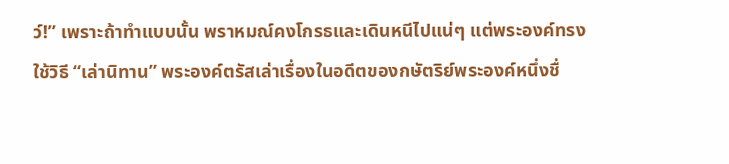ว์!” เพราะถ้าทำแบบนั้น พราหมณ์คงโกรธและเดินหนีไปแน่ๆ แต่พระองค์ทรงใช้วิธี “เล่านิทาน” พระองค์ตรัสเล่าเรื่องในอดีตของกษัตริย์พระองค์หนึ่งชื่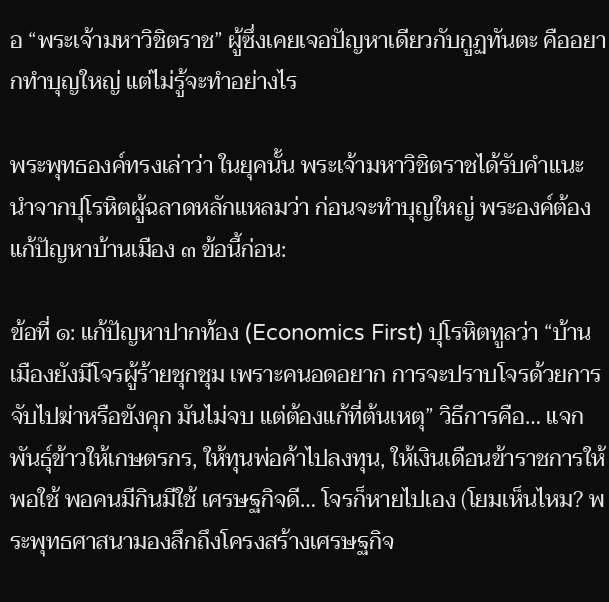อ “พระเจ้ามหาวิชิตราช” ผู้ซึ่งเคยเจอปัญหาเดียวกับกูฏทันตะ คืออยากทำบุญใหญ่ แต่ไม่รู้จะทำอย่างไร

พระพุทธองค์ทรงเล่าว่า ในยุคนั้น พระเจ้ามหาวิชิตราชได้รับคำแนะนำจากปุโรหิตผู้ฉลาดหลักแหลมว่า ก่อนจะทำบุญใหญ่ พระองค์ต้องแก้ปัญหาบ้านเมือง ๓ ข้อนี้ก่อน:

ข้อที่ ๑: แก้ปัญหาปากท้อง (Economics First) ปุโรหิตทูลว่า “บ้านเมืองยังมีโจรผู้ร้ายชุกชุม เพราะคนอดอยาก การจะปราบโจรด้วยการจับไปฆ่าหรือขังคุก มันไม่จบ แต่ต้องแก้ที่ต้นเหตุ” วิธีการคือ… แจกพันธุ์ข้าวให้เกษตรกร, ให้ทุนพ่อค้าไปลงทุน, ให้เงินเดือนข้าราชการให้พอใช้ พอคนมีกินมีใช้ เศรษฐกิจดี… โจรก็หายไปเอง (โยมเห็นไหม? พระพุทธศาสนามองลึกถึงโครงสร้างเศรษฐกิจ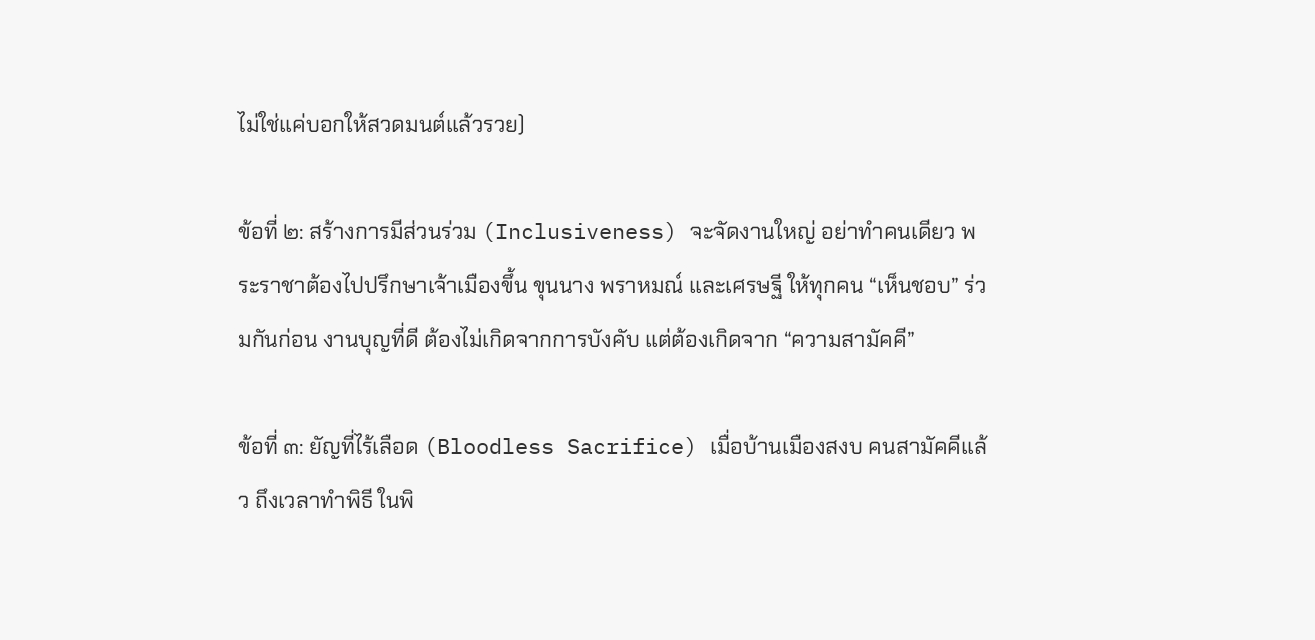ไม่ใช่แค่บอกให้สวดมนต์แล้วรวย)

ข้อที่ ๒: สร้างการมีส่วนร่วม (Inclusiveness) จะจัดงานใหญ่ อย่าทำคนเดียว พระราชาต้องไปปรึกษาเจ้าเมืองขึ้น ขุนนาง พราหมณ์ และเศรษฐี ให้ทุกคน “เห็นชอบ” ร่วมกันก่อน งานบุญที่ดี ต้องไม่เกิดจากการบังคับ แต่ต้องเกิดจาก “ความสามัคคี”

ข้อที่ ๓: ยัญที่ไร้เลือด (Bloodless Sacrifice) เมื่อบ้านเมืองสงบ คนสามัคคีแล้ว ถึงเวลาทำพิธี ในพิ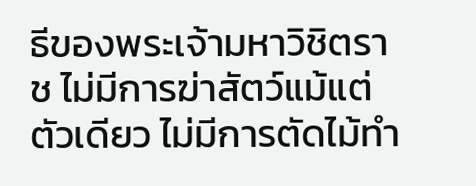ธีของพระเจ้ามหาวิชิตราช ไม่มีการฆ่าสัตว์แม้แต่ตัวเดียว ไม่มีการตัดไม้ทำ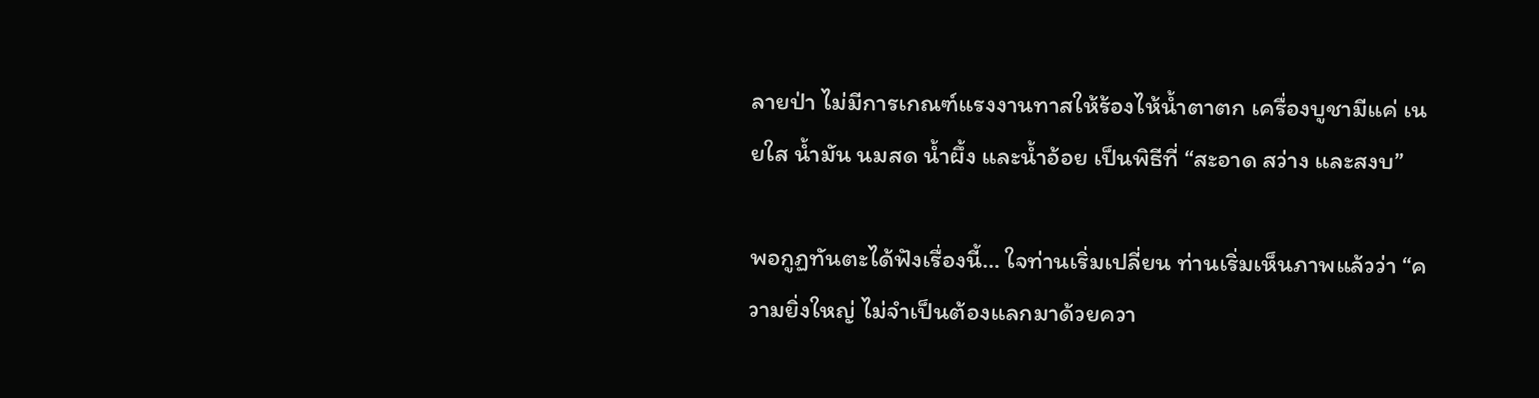ลายป่า ไม่มีการเกณฑ์แรงงานทาสให้ร้องไห้น้ำตาตก เครื่องบูชามีแค่ เนยใส น้ำมัน นมสด น้ำผึ้ง และน้ำอ้อย เป็นพิธีที่ “สะอาด สว่าง และสงบ”

พอกูฏทันตะได้ฟังเรื่องนี้… ใจท่านเริ่มเปลี่ยน ท่านเริ่มเห็นภาพแล้วว่า “ความยิ่งใหญ่ ไม่จำเป็นต้องแลกมาด้วยควา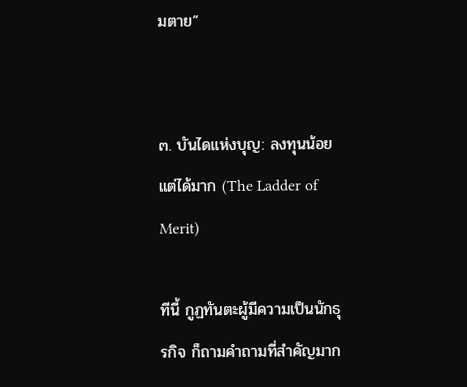มตาย”


๓. บันไดแห่งบุญ: ลงทุนน้อย แต่ได้มาก (The Ladder of Merit)

ทีนี้ กูฏทันตะผู้มีความเป็นนักธุรกิจ ก็ถามคำถามที่สำคัญมาก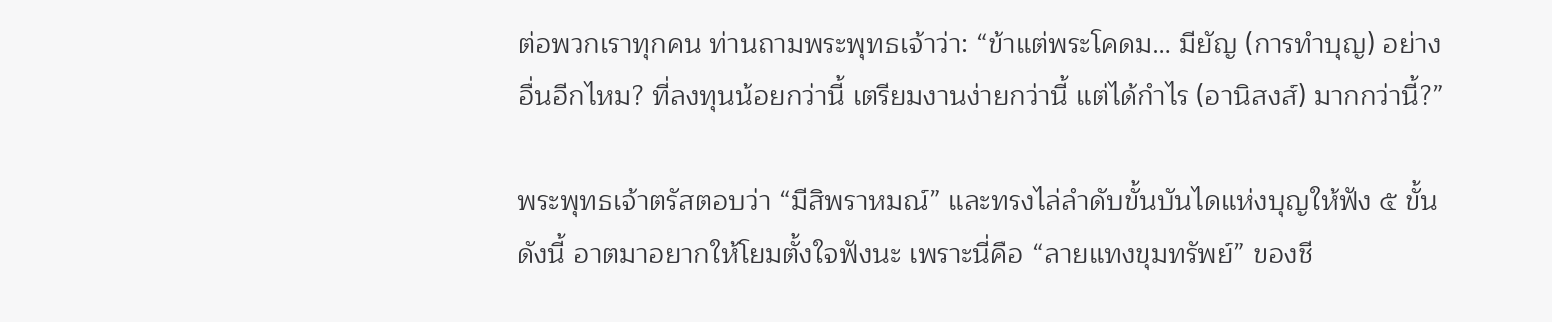ต่อพวกเราทุกคน ท่านถามพระพุทธเจ้าว่า: “ข้าแต่พระโคดม… มียัญ (การทำบุญ) อย่างอื่นอีกไหม? ที่ลงทุนน้อยกว่านี้ เตรียมงานง่ายกว่านี้ แต่ได้กำไร (อานิสงส์) มากกว่านี้?”

พระพุทธเจ้าตรัสตอบว่า “มีสิพราหมณ์” และทรงไล่ลำดับขั้นบันไดแห่งบุญให้ฟัง ๕ ขั้น ดังนี้ อาตมาอยากให้โยมตั้งใจฟังนะ เพราะนี่คือ “ลายแทงขุมทรัพย์” ของชี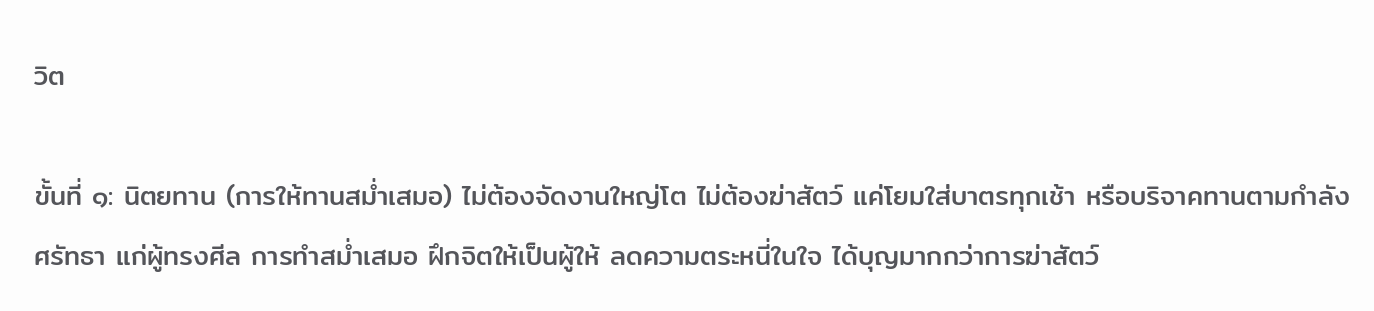วิต

ขั้นที่ ๑: นิตยทาน (การให้ทานสม่ำเสมอ) ไม่ต้องจัดงานใหญ่โต ไม่ต้องฆ่าสัตว์ แค่โยมใส่บาตรทุกเช้า หรือบริจาคทานตามกำลังศรัทธา แก่ผู้ทรงศีล การทำสม่ำเสมอ ฝึกจิตให้เป็นผู้ให้ ลดความตระหนี่ในใจ ได้บุญมากกว่าการฆ่าสัตว์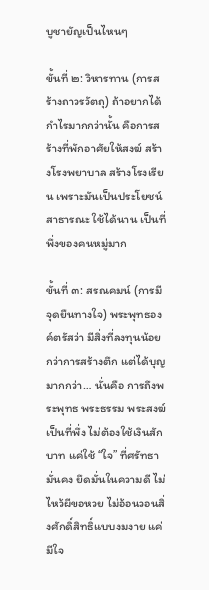บูชายัญเป็นไหนๆ

ขั้นที่ ๒: วิหารทาน (การสร้างถาวรวัตถุ) ถ้าอยากได้กำไรมากกว่านั้น คือการสร้างที่พักอาศัยให้สงฆ์ สร้างโรงพยาบาล สร้างโรงเรียน เพราะมันเป็นประโยชน์สาธารณะ ใช้ได้นาน เป็นที่พึ่งของคนหมู่มาก

ขั้นที่ ๓: สรณคมน์ (การมีจุดยืนทางใจ) พระพุทธองค์ตรัสว่า มีสิ่งที่ลงทุนน้อยกว่าการสร้างตึก แต่ได้บุญมากกว่า… นั่นคือ การถึงพระพุทธ พระธรรม พระสงฆ์ เป็นที่พึ่ง ไม่ต้องใช้เงินสักบาท แค่ใช้ “ใจ” ที่ศรัทธามั่นคง ยึดมั่นในความดี ไม่ไหว้ผีขอหวย ไม่อ้อนวอนสิ่งศักดิ์สิทธิ์แบบงมงาย แค่มีใจ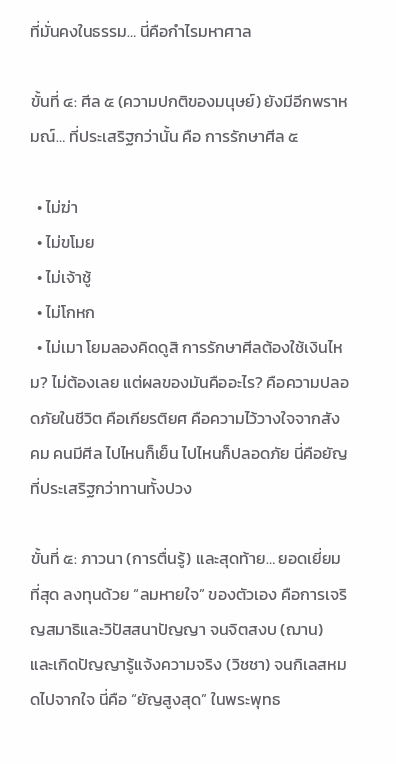ที่มั่นคงในธรรม… นี่คือกำไรมหาศาล

ขั้นที่ ๔: ศีล ๕ (ความปกติของมนุษย์) ยังมีอีกพราหมณ์… ที่ประเสริฐกว่านั้น คือ การรักษาศีล ๕

  • ไม่ฆ่า
  • ไม่ขโมย
  • ไม่เจ้าชู้
  • ไม่โกหก
  • ไม่เมา โยมลองคิดดูสิ การรักษาศีลต้องใช้เงินไหม? ไม่ต้องเลย แต่ผลของมันคืออะไร? คือความปลอดภัยในชีวิต คือเกียรติยศ คือความไว้วางใจจากสังคม คนมีศีล ไปไหนก็เย็น ไปไหนก็ปลอดภัย นี่คือยัญที่ประเสริฐกว่าทานทั้งปวง

ขั้นที่ ๕: ภาวนา (การตื่นรู้) และสุดท้าย… ยอดเยี่ยมที่สุด ลงทุนด้วย “ลมหายใจ” ของตัวเอง คือการเจริญสมาธิและวิปัสสนาปัญญา จนจิตสงบ (ฌาน) และเกิดปัญญารู้แจ้งความจริง (วิชชา) จนกิเลสหมดไปจากใจ นี่คือ “ยัญสูงสุด” ในพระพุทธ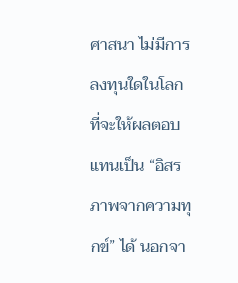ศาสนา ไม่มีการลงทุนใดในโลก ที่จะให้ผลตอบแทนเป็น “อิสรภาพจากความทุกข์” ได้ นอกจา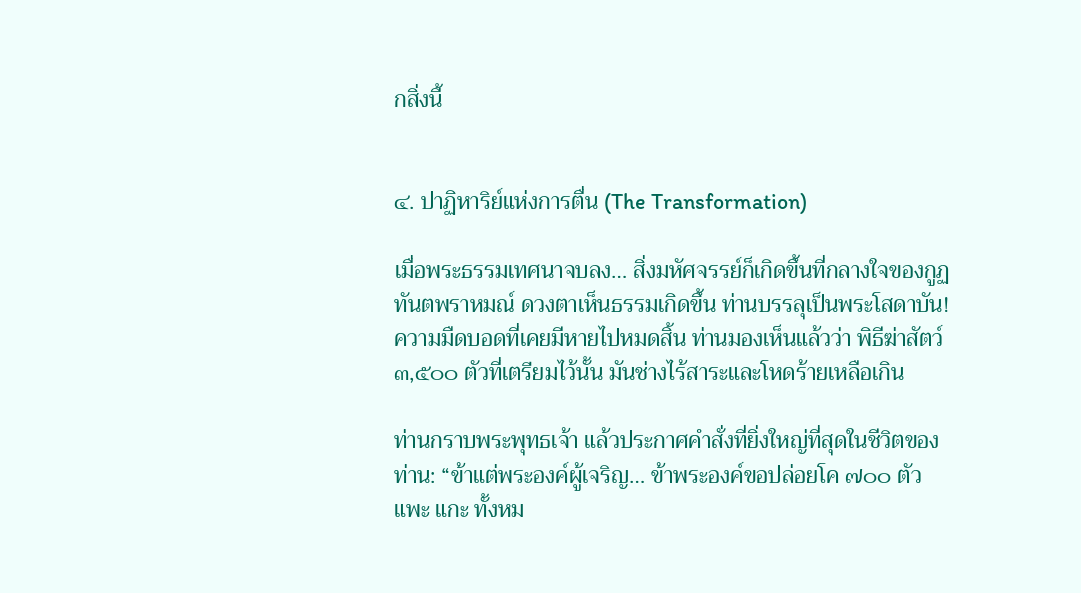กสิ่งนี้


๔. ปาฏิหาริย์แห่งการตื่น (The Transformation)

เมื่อพระธรรมเทศนาจบลง… สิ่งมหัศจรรย์ก็เกิดขึ้นที่กลางใจของกูฏทันตพราหมณ์ ดวงตาเห็นธรรมเกิดขึ้น ท่านบรรลุเป็นพระโสดาบัน! ความมืดบอดที่เคยมีหายไปหมดสิ้น ท่านมองเห็นแล้วว่า พิธีฆ่าสัตว์ ๓,๕๐๐ ตัวที่เตรียมไว้นั้น มันช่างไร้สาระและโหดร้ายเหลือเกิน

ท่านกราบพระพุทธเจ้า แล้วประกาศคำสั่งที่ยิ่งใหญ่ที่สุดในชีวิตของท่าน: “ข้าแต่พระองค์ผู้เจริญ… ข้าพระองค์ขอปล่อยโค ๗๐๐ ตัว แพะ แกะ ทั้งหม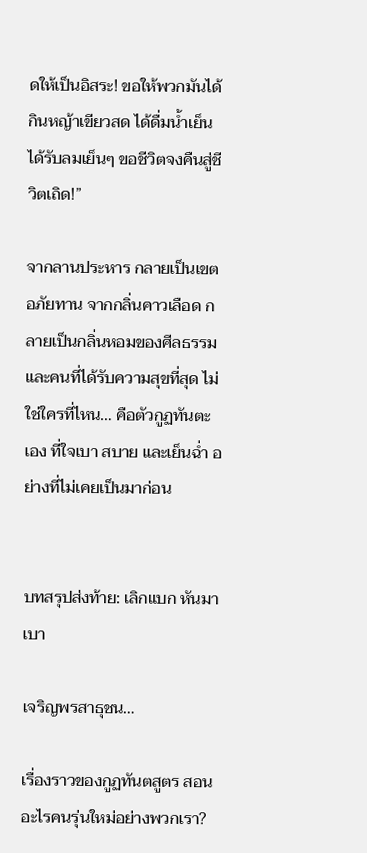ดให้เป็นอิสระ! ขอให้พวกมันได้กินหญ้าเขียวสด ได้ดื่มน้ำเย็น ได้รับลมเย็นๆ ขอชีวิตจงคืนสู่ชีวิตเถิด!”

จากลานประหาร กลายเป็นเขตอภัยทาน จากกลิ่นคาวเลือด กลายเป็นกลิ่นหอมของศีลธรรม และคนที่ได้รับความสุขที่สุด ไม่ใช่ใครที่ไหน… คือตัวกูฏทันตะเอง ที่ใจเบา สบาย และเย็นฉ่ำ อย่างที่ไม่เคยเป็นมาก่อน


บทสรุปส่งท้าย: เลิกแบก หันมาเบา

เจริญพรสาธุชน…

เรื่องราวของกูฏทันตสูตร สอนอะไรคนรุ่นใหม่อย่างพวกเรา?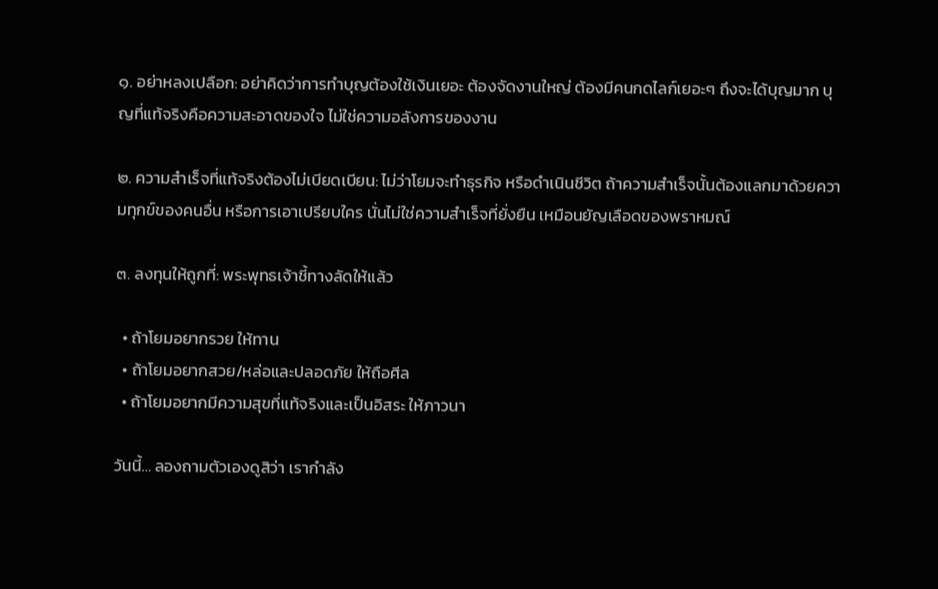๑. อย่าหลงเปลือก: อย่าคิดว่าการทำบุญต้องใช้เงินเยอะ ต้องจัดงานใหญ่ ต้องมีคนกดไลก์เยอะๆ ถึงจะได้บุญมาก บุญที่แท้จริงคือความสะอาดของใจ ไม่ใช่ความอลังการของงาน

๒. ความสำเร็จที่แท้จริงต้องไม่เบียดเบียน: ไม่ว่าโยมจะทำธุรกิจ หรือดำเนินชีวิต ถ้าความสำเร็จนั้นต้องแลกมาด้วยความทุกข์ของคนอื่น หรือการเอาเปรียบใคร นั่นไม่ใช่ความสำเร็จที่ยั่งยืน เหมือนยัญเลือดของพราหมณ์

๓. ลงทุนให้ถูกที่: พระพุทธเจ้าชี้ทางลัดให้แล้ว

  • ถ้าโยมอยากรวย ให้ทาน
  • ถ้าโยมอยากสวย/หล่อและปลอดภัย ให้ถือศีล
  • ถ้าโยมอยากมีความสุขที่แท้จริงและเป็นอิสระ ให้ภาวนา

วันนี้… ลองถามตัวเองดูสิว่า เรากำลัง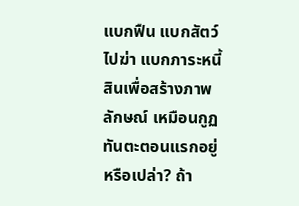แบกฟืน แบกสัตว์ไปฆ่า แบกภาระหนี้สินเพื่อสร้างภาพลักษณ์ เหมือนกูฏทันตะตอนแรกอยู่หรือเปล่า? ถ้า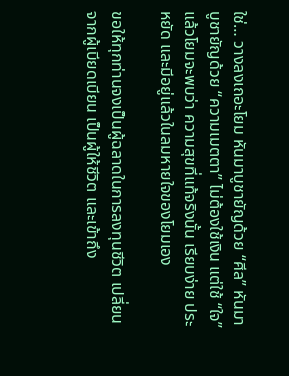ใช่… วางลงเถอะโยม หันมาบูชายัญด้วย “ศีล” หันมาบูชายัญด้วย “ความเมตตา” ไม่ต้องใช้เงิน แต่ใช้ “ใจ” แล้วโยมจะพบว่า ความสุขที่แท้จริงนั้น เรียบง่าย ประหยัด และมีอยู่แล้วในลมหายใจของโยมเอง

ขอให้ทุกท่านจงเป็นผู้ฉลาดในการลงทุนชีวิต เปลี่ยนจากผู้เบียดเบียน เป็นผู้ให้ชีวิต และเข้าถึง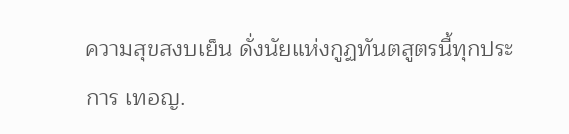ความสุขสงบเย็น ดั่งนัยแห่งกูฏทันตสูตรนี้ทุกประการ เทอญ.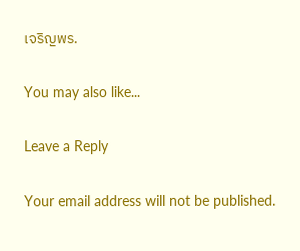เจริญพร.

You may also like...

Leave a Reply

Your email address will not be published.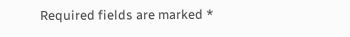Required fields are marked *